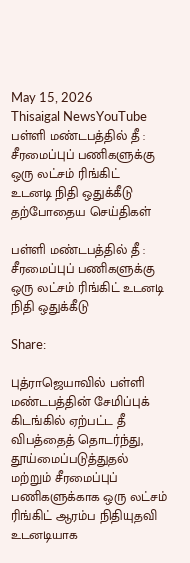May 15, 2026
Thisaigal NewsYouTube
பள்ளி மண்டபத்தில் தீ : சீரமைப்புப் பணிகளுக்கு ஒரு லட்சம் ரிங்கிட்  உடனடி நிதி ஒதுக்கீடு
தற்போதைய செய்திகள்

பள்ளி மண்டபத்தில் தீ : சீரமைப்புப் பணிகளுக்கு ஒரு லட்சம் ரிங்கிட் உடனடி நிதி ஒதுக்கீடு

Share:

புத்ராஜெயாவில் பள்ளி மண்டபத்தின் சேமிப்புக் கிடங்கில் ஏற்பட்ட தீ விபத்தைத் தொடர்ந்து, தூய்மைப்படுத்துதல் மற்றும் சீரமைப்புப் பணிகளுக்காக ஒரு லட்சம் ரிங்கிட் ஆரம்ப நிதியுதவி உடனடியாக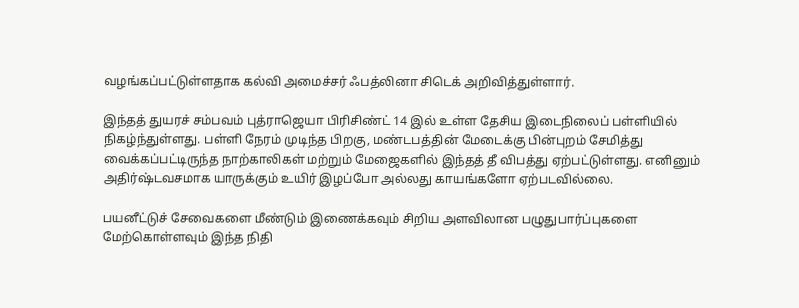வழங்கப்பட்டுள்ளதாக கல்வி அமைச்சர் ஃபத்லினா சிடெக் அறிவித்துள்ளார்.

இந்தத் துயரச் சம்பவம் புத்ராஜெயா பிரிசிண்ட் 14 இல் உள்ள தேசிய இடைநிலைப் பள்ளியில் நிகழ்ந்துள்ளது. பள்ளி நேரம் முடிந்த பிறகு, மண்டபத்தின் மேடைக்கு பின்புறம் சேமித்து வைக்கப்பட்டிருந்த நாற்காலிகள் மற்றும் மேஜைகளில் இந்தத் தீ விபத்து ஏற்பட்டுள்ளது. எனினும் அதிர்ஷ்டவசமாக யாருக்கும் உயிர் இழப்போ அல்லது காயங்களோ ஏற்படவில்லை.

பயனீட்டுச் சேவைகளை மீண்டும் இணைக்கவும் சிறிய அளவிலான பழுதுபார்ப்புகளை மேற்கொள்ளவும் இந்த நிதி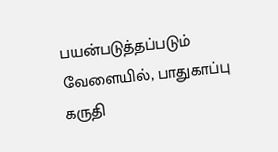பயன்படுத்தப்படும் வேளையில், பாதுகாப்பு கருதி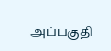அப்பகுதி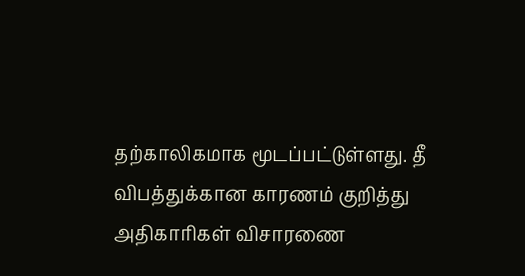தற்காலிகமாக மூடப்பட்டுள்ளது. தீ விபத்துக்கான காரணம் குறித்து அதிகாரிகள் விசாரணை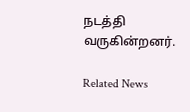நடத்தி வருகின்றனர்.

Related News